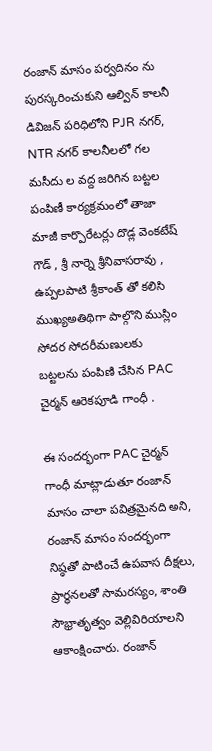రంజాన్ మాసం పర్వదినం ను పురస్కరించుకుని ఆల్విన్ కాలనీ డివిజన్ పరిధిలోని PJR నగర్, NTR నగర్ కాలనీలలో గల మసీదు ల వద్ద జరిగిన బట్టల పంపిణీ కార్యక్రమంలో తాజా మాజీ కార్పొరేటర్లు దొడ్ల వెంకటేష్ గౌడ్ , శ్రీ నార్నె శ్రీనివాసరావు , ఉప్పలపాటి శ్రీకాంత్ తో కలిసి ముఖ్యఅతిథిగా పాల్గొని ముస్లిం సోదర సోదరీమణులకు బట్టలను పంపిణి చేసిన PAC చైర్మన్ ఆరెకపూడి గాంధీ .

ఈ సందర్భంగా PAC చైర్మన్ గాంధీ మాట్లాడుతూ రంజాన్ మాసం చాలా పవిత్రమైనది అని, రంజాన్ మాసం సందర్భంగా నిష్ఠతో పాటించే ఉపవాస దీక్షలు, ప్రార్థనలతో సామరస్యం, శాంతి సౌభ్రాతృత్వం వెల్లివిరియాలని ఆకాంక్షించారు. రంజాన్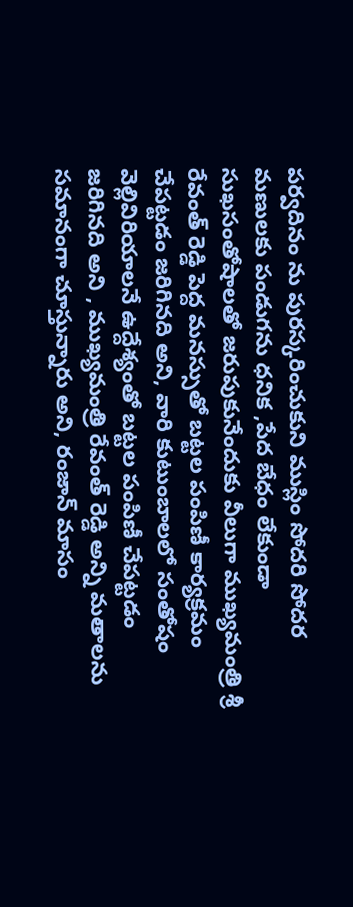పర్వదినం ను పురస్కరించుకుని ముస్లిం సోదరి సోదర మణులకు పండుగను ధనిక ,పేద బేధం లేకుండా సుఖసంతోషాలతో జరుపుకునేందుకు వీలుగా ముఖ్యమంత్రి శ్రీ రేవంత్ రెడ్డి పెద్ద మనస్సుతో బట్టల పంపిణీ కార్యక్రమం చేపట్టడం జరిగినది అని, వారి కుటుంబాలలో సంతోషం వెల్లివిరియాలనే ఉద్దేశ్యంతో బట్టల పంపిణీ చేపట్టడం జరిగినది అని , ముఖ్యమంత్రి రేవంత్ రెడ్డి అన్ని మతాలను సమానంగా చూస్తున్నారు అని, రంజాన్ మాసం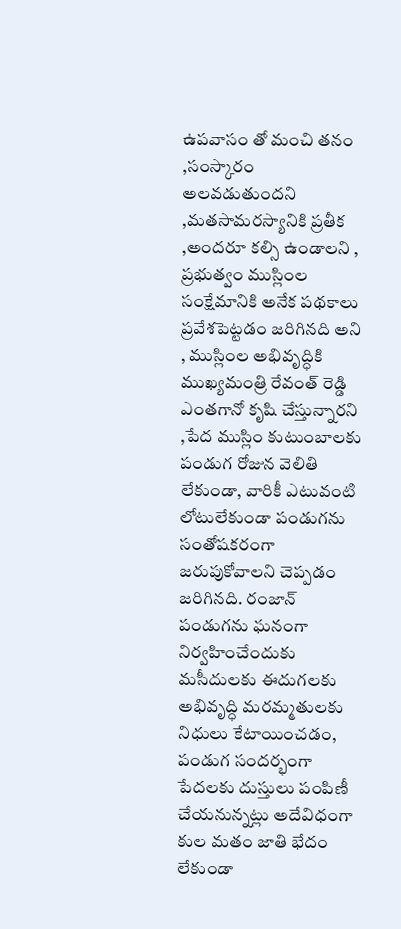ఉపవాసం తో మంచి తనం ,సంస్కారం అలవడుతుందని ,మతసామరస్యానికి ప్రతీక ,అందరూ కల్సి ఉండాలని , ప్రభుత్వం ముస్లింల సంక్షేమానికి అనేక పథకాలు ప్రవేశపెట్టడం జరిగినది అని , ముస్లింల అభివృద్ధికి ముఖ్యమంత్రి రేవంత్ రెడ్డి ఎంతగానో కృషి చేస్తున్నారని ,పేద ముస్లిం కుటుంబాలకు పండుగ రోజున వెలితి లేకుండా, వారికీ ఎటువంటి లోటులేకుండా పండుగను సంతోషకరంగా జరుపుకోవాలని చెప్పడం జరిగినది. రంజాన్ పండుగను ఘనంగా నిర్వహించేందుకు మసీదులకు ఈదుగలకు అభివృద్ధి మరమ్మతులకు నిధులు కేటాయించడం, పండుగ సందర్భంగా పేదలకు దుస్తులు పంపిణీ చేయనున్నట్లు అదేవిధంగా కుల మతం జాతి భేదం లేకుండా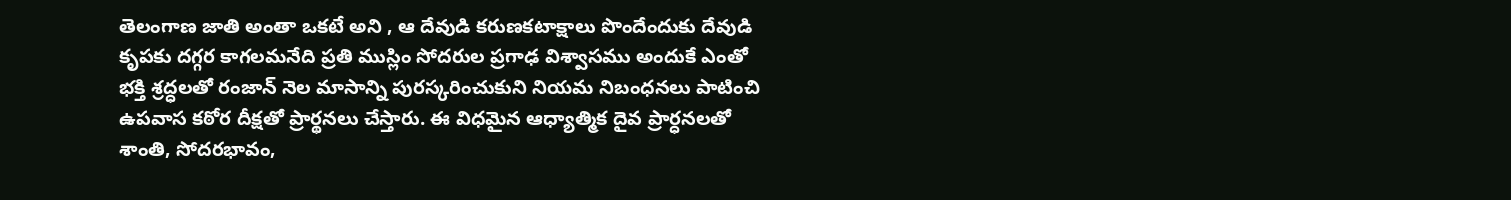తెలంగాణ జాతి అంతా ఒకటే అని , ఆ దేవుడి కరుణకటాక్షాలు పొందేందుకు దేవుడి కృపకు దగ్గర కాగలమనేది ప్రతి ముస్లిం సోదరుల ప్రగాఢ విశ్వాసము అందుకే ఎంతో భక్తి శ్రద్ధలతో రంజాన్ నెల మాసాన్ని పురస్కరించుకుని నియమ నిబంధనలు పాటించి ఉపవాస కఠోర దీక్షతో ప్రార్థనలు చేస్తారు. ఈ విధమైన ఆధ్యాత్మిక దైవ ప్రార్ధనలతో శాంతి, సోదరభావం,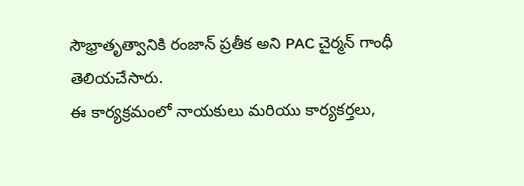సౌభ్రాతృత్వానికి రంజాన్ ప్రతీక అని PAC చైర్మన్ గాంధీ తెలియచేసారు.
ఈ కార్యక్రమంలో నాయకులు మరియు కార్యకర్తలు,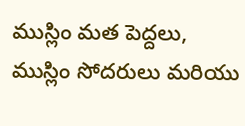ముస్లిం మత పెద్దలు, ముస్లిం సోదరులు మరియు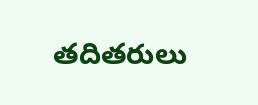తదితరులు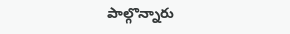పాల్గొన్నారు